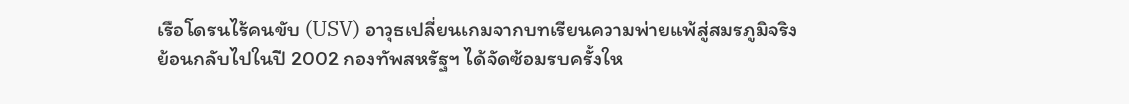เรือโดรนไร้คนขับ (USV) อาวุธเปลี่ยนเกมจากบทเรียนความพ่ายแพ้สู่สมรภูมิจริง
ย้อนกลับไปในปี 2002 กองทัพสหรัฐฯ ได้จัดซ้อมรบครั้งให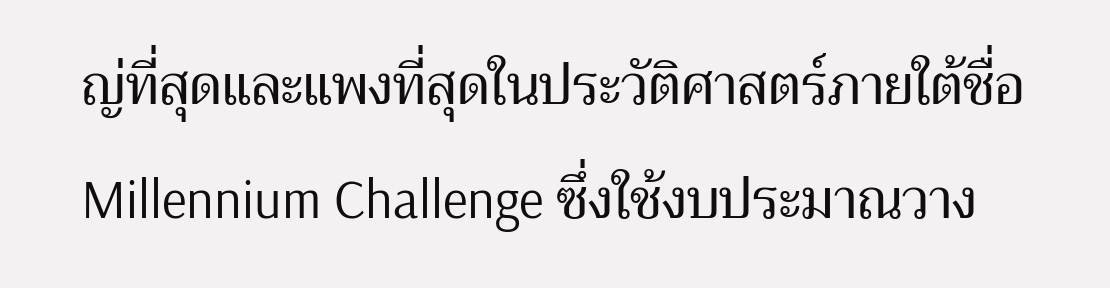ญ่ที่สุดและแพงที่สุดในประวัติศาสตร์ภายใต้ชื่อ Millennium Challenge ซึ่งใช้งบประมาณวาง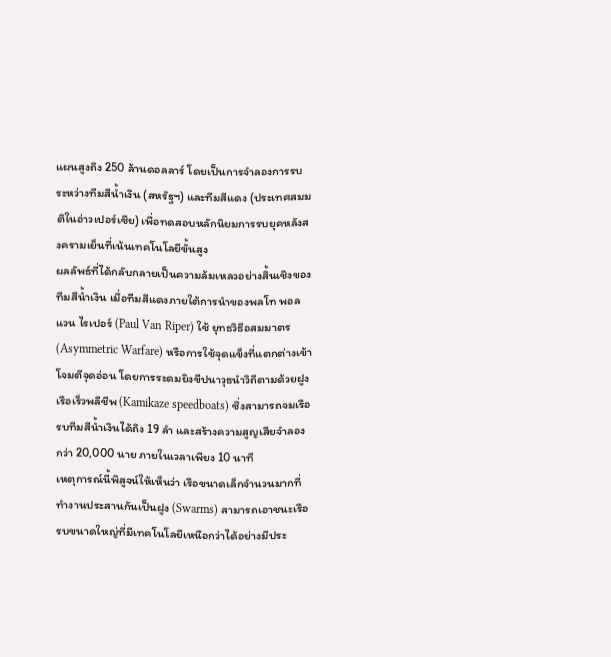แผนสูงถึง 250 ล้านดอลลาร์ โดยเป็นการจำลองการรบระหว่างทีมสีน้ำเงิน (สหรัฐฯ) และทีมสีแดง (ประเทศสมมติในอ่าวเปอร์เซีย) เพื่อทดสอบหลักนิยมการรบยุคหลังสงครามเย็นที่เน้นเทคโนโลยีขั้นสูง
ผลลัพธ์ที่ได้กลับกลายเป็นความล้มเหลวอย่างสิ้นเชิงของทีมสีน้ำเงิน เมื่อทีมสีแดงภายใต้การนำของพลโท พอล แวน ไรเปอร์ (Paul Van Riper) ใช้ ยุทธวิธีอสมมาตร (Asymmetric Warfare) หรือการใช้จุดแข็งที่แตกต่างเข้าโจมตีจุดอ่อน โดยการระดมยิงขีปนาวุธนำวิถีตามด้วยฝูงเรือเร็วพลีชีพ (Kamikaze speedboats) ซึ่งสามารถจมเรือรบทีมสีน้ำเงินได้ถึง 19 ลำ และสร้างความสูญเสียจำลองกว่า 20,000 นาย ภายในเวลาเพียง 10 นาที
เหตุการณ์นี้พิสูจน์ให้เห็นว่า เรือขนาดเล็กจำนวนมากที่ทำงานประสานกันเป็นฝูง (Swarms) สามารถเอาชนะเรือรบขนาดใหญ่ที่มีเทคโนโลยีเหนือกว่าได้อย่างมีประ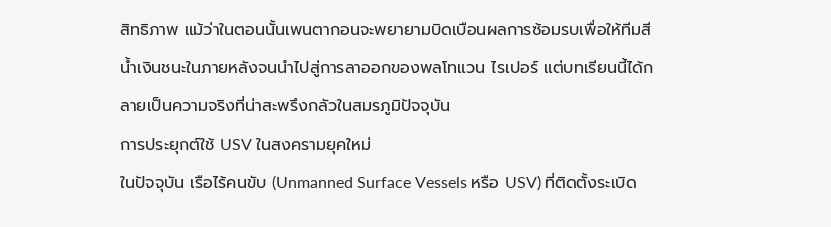สิทธิภาพ แม้ว่าในตอนนั้นเพนตากอนจะพยายามบิดเบือนผลการซ้อมรบเพื่อให้ทีมสีน้ำเงินชนะในภายหลังจนนำไปสู่การลาออกของพลโทแวน ไรเปอร์ แต่บทเรียนนี้ได้กลายเป็นความจริงที่น่าสะพรึงกลัวในสมรภูมิปัจจุบัน
การประยุกต์ใช้ USV ในสงครามยุคใหม่
ในปัจจุบัน เรือไร้คนขับ (Unmanned Surface Vessels หรือ USV) ที่ติดตั้งระเบิด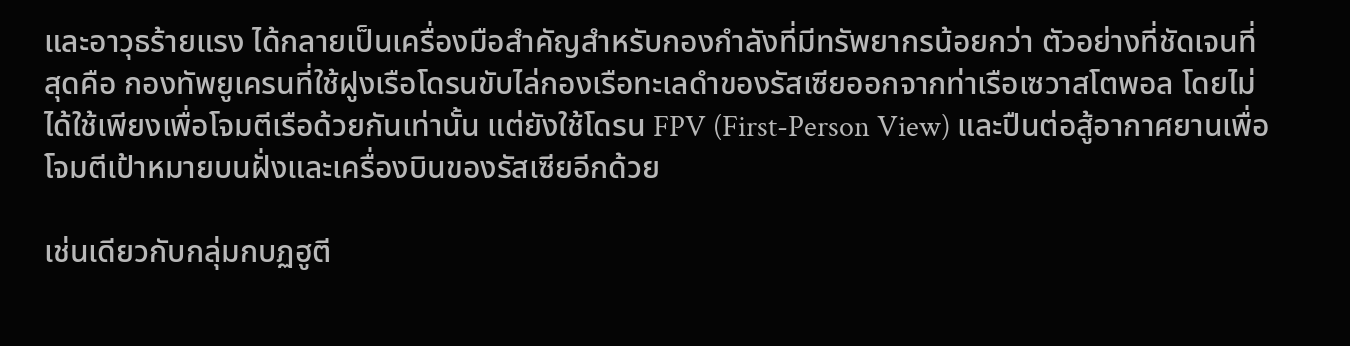และอาวุธร้ายแรง ได้กลายเป็นเครื่องมือสำคัญสำหรับกองกำลังที่มีทรัพยากรน้อยกว่า ตัวอย่างที่ชัดเจนที่สุดคือ กองทัพยูเครนที่ใช้ฝูงเรือโดรนขับไล่กองเรือทะเลดำของรัสเซียออกจากท่าเรือเซวาสโตพอล โดยไม่ได้ใช้เพียงเพื่อโจมตีเรือด้วยกันเท่านั้น แต่ยังใช้โดรน FPV (First-Person View) และปืนต่อสู้อากาศยานเพื่อโจมตีเป้าหมายบนฝั่งและเครื่องบินของรัสเซียอีกด้วย

เช่นเดียวกับกลุ่มกบฏฮูตี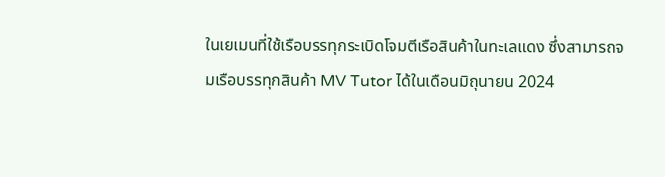ในเยเมนที่ใช้เรือบรรทุกระเบิดโจมตีเรือสินค้าในทะเลแดง ซึ่งสามารถจมเรือบรรทุกสินค้า MV Tutor ได้ในเดือนมิถุนายน 2024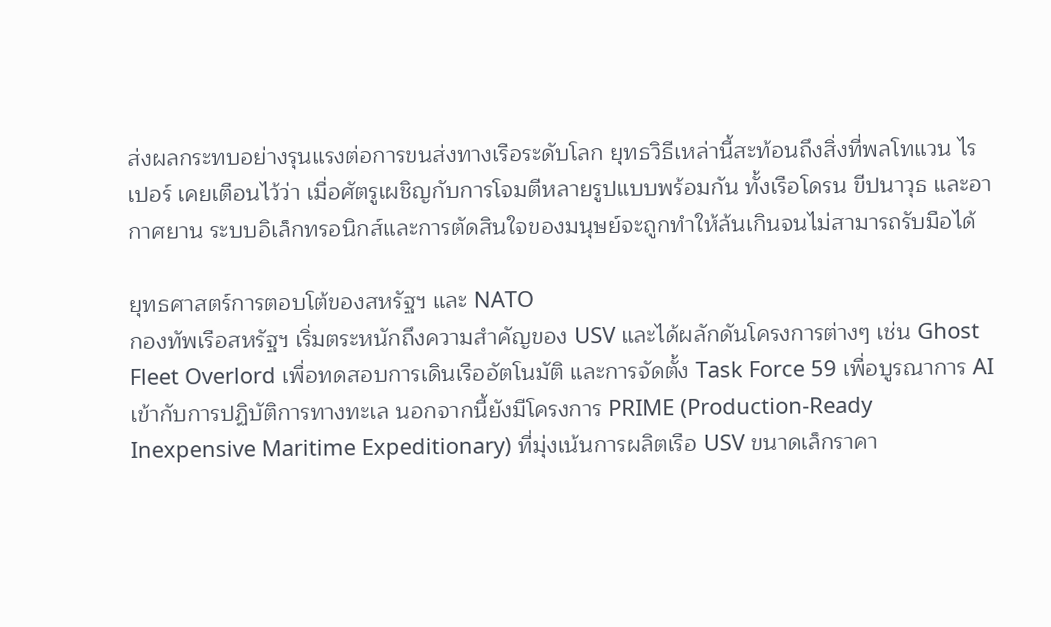ส่งผลกระทบอย่างรุนแรงต่อการขนส่งทางเรือระดับโลก ยุทธวิธีเหล่านี้สะท้อนถึงสิ่งที่พลโทแวน ไรเปอร์ เคยเตือนไว้ว่า เมื่อศัตรูเผชิญกับการโจมตีหลายรูปแบบพร้อมกัน ทั้งเรือโดรน ขีปนาวุธ และอากาศยาน ระบบอิเล็กทรอนิกส์และการตัดสินใจของมนุษย์จะถูกทำให้ล้นเกินจนไม่สามารถรับมือได้

ยุทธศาสตร์การตอบโต้ของสหรัฐฯ และ NATO
กองทัพเรือสหรัฐฯ เริ่มตระหนักถึงความสำคัญของ USV และได้ผลักดันโครงการต่างๆ เช่น Ghost Fleet Overlord เพื่อทดสอบการเดินเรืออัตโนมัติ และการจัดตั้ง Task Force 59 เพื่อบูรณาการ AI เข้ากับการปฏิบัติการทางทะเล นอกจากนี้ยังมีโครงการ PRIME (Production-Ready Inexpensive Maritime Expeditionary) ที่มุ่งเน้นการผลิตเรือ USV ขนาดเล็กราคา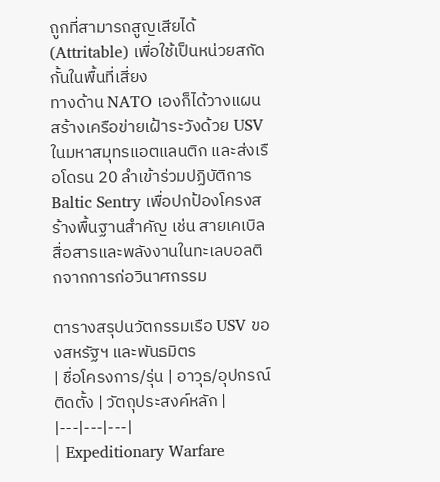ถูกที่สามารถสูญเสียได้ (Attritable) เพื่อใช้เป็นหน่วยสกัดกั้นในพื้นที่เสี่ยง
ทางด้าน NATO เองก็ได้วางแผนสร้างเครือข่ายเฝ้าระวังด้วย USV ในมหาสมุทรแอตแลนติก และส่งเรือโดรน 20 ลำเข้าร่วมปฏิบัติการ Baltic Sentry เพื่อปกป้องโครงสร้างพื้นฐานสำคัญ เช่น สายเคเบิลสื่อสารและพลังงานในทะเลบอลติกจากการก่อวินาศกรรม

ตารางสรุปนวัตกรรมเรือ USV ของสหรัฐฯ และพันธมิตร
| ชื่อโครงการ/รุ่น | อาวุธ/อุปกรณ์ติดตั้ง | วัตถุประสงค์หลัก |
|---|---|---|
| Expeditionary Warfare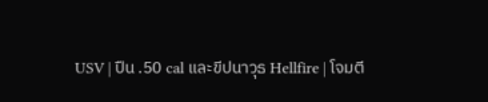USV | ปืน .50 cal และขีปนาวุธ Hellfire | โจมตี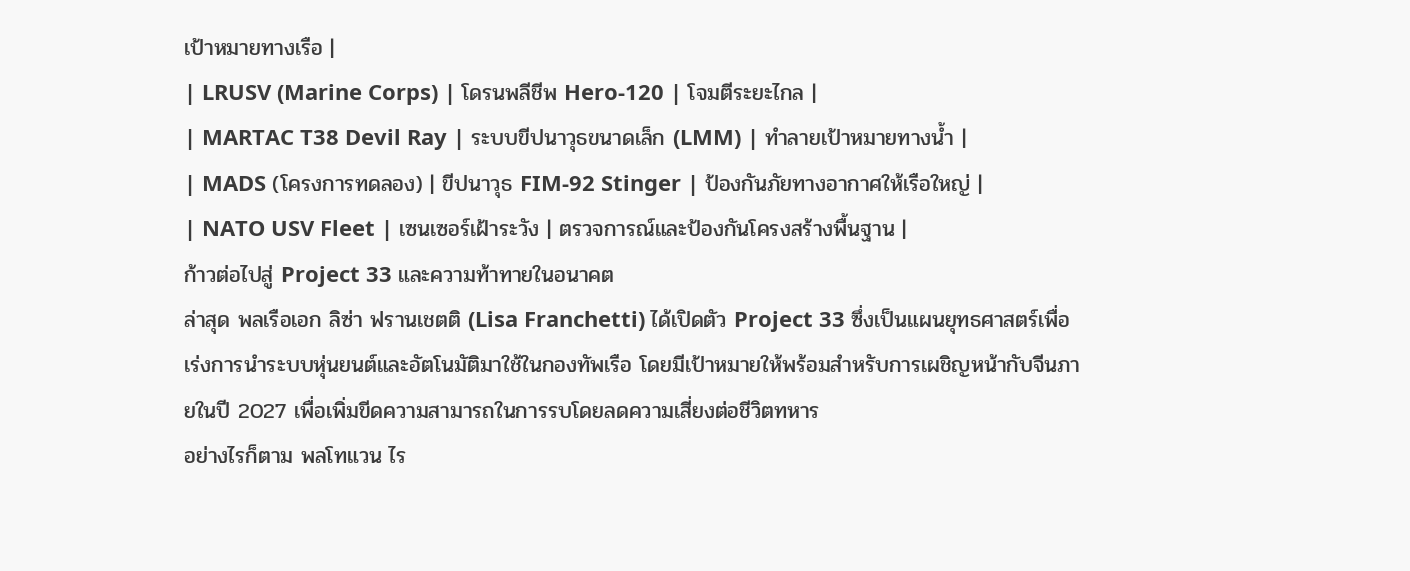เป้าหมายทางเรือ |
| LRUSV (Marine Corps) | โดรนพลีชีพ Hero-120 | โจมตีระยะไกล |
| MARTAC T38 Devil Ray | ระบบขีปนาวุธขนาดเล็ก (LMM) | ทำลายเป้าหมายทางน้ำ |
| MADS (โครงการทดลอง) | ขีปนาวุธ FIM-92 Stinger | ป้องกันภัยทางอากาศให้เรือใหญ่ |
| NATO USV Fleet | เซนเซอร์เฝ้าระวัง | ตรวจการณ์และป้องกันโครงสร้างพื้นฐาน |
ก้าวต่อไปสู่ Project 33 และความท้าทายในอนาคต
ล่าสุด พลเรือเอก ลิซ่า ฟรานเชตติ (Lisa Franchetti) ได้เปิดตัว Project 33 ซึ่งเป็นแผนยุทธศาสตร์เพื่อเร่งการนำระบบหุ่นยนต์และอัตโนมัติมาใช้ในกองทัพเรือ โดยมีเป้าหมายให้พร้อมสำหรับการเผชิญหน้ากับจีนภายในปี 2027 เพื่อเพิ่มขีดความสามารถในการรบโดยลดความเสี่ยงต่อชีวิตทหาร
อย่างไรก็ตาม พลโทแวน ไร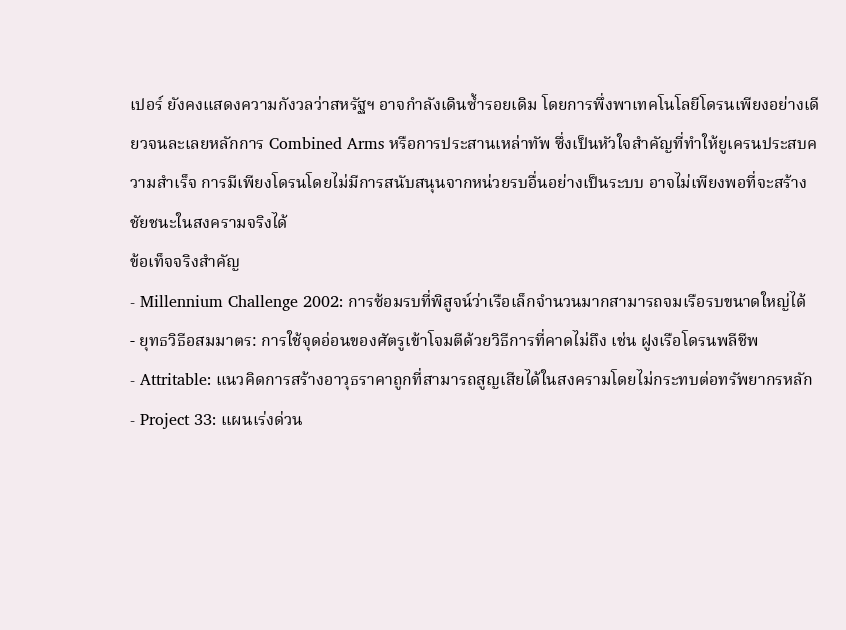เปอร์ ยังคงแสดงความกังวลว่าสหรัฐฯ อาจกำลังเดินซ้ำรอยเดิม โดยการพึ่งพาเทคโนโลยีโดรนเพียงอย่างเดียวจนละเลยหลักการ Combined Arms หรือการประสานเหล่าทัพ ซึ่งเป็นหัวใจสำคัญที่ทำให้ยูเครนประสบความสำเร็จ การมีเพียงโดรนโดยไม่มีการสนับสนุนจากหน่วยรบอื่นอย่างเป็นระบบ อาจไม่เพียงพอที่จะสร้างชัยชนะในสงครามจริงได้
ข้อเท็จจริงสำคัญ
- Millennium Challenge 2002: การซ้อมรบที่พิสูจน์ว่าเรือเล็กจำนวนมากสามารถจมเรือรบขนาดใหญ่ได้
- ยุทธวิธีอสมมาตร: การใช้จุดอ่อนของศัตรูเข้าโจมตีด้วยวิธีการที่คาดไม่ถึง เช่น ฝูงเรือโดรนพลีชีพ
- Attritable: แนวคิดการสร้างอาวุธราคาถูกที่สามารถสูญเสียได้ในสงครามโดยไม่กระทบต่อทรัพยากรหลัก
- Project 33: แผนเร่งด่วน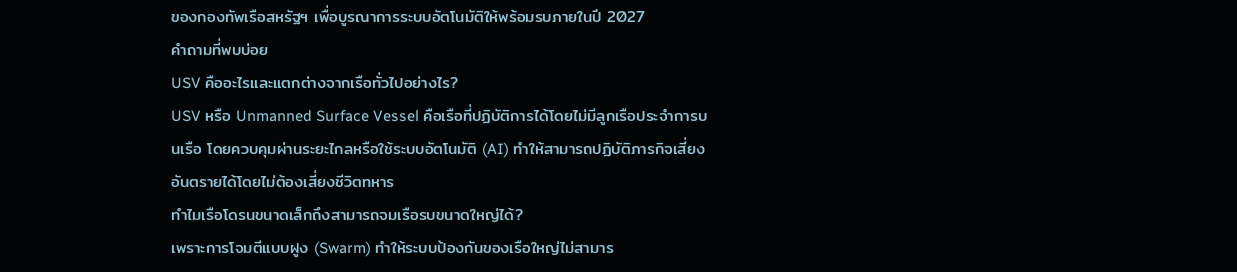ของกองทัพเรือสหรัฐฯ เพื่อบูรณาการระบบอัตโนมัติให้พร้อมรบภายในปี 2027
คำถามที่พบบ่อย
USV คืออะไรและแตกต่างจากเรือทั่วไปอย่างไร?
USV หรือ Unmanned Surface Vessel คือเรือที่ปฏิบัติการได้โดยไม่มีลูกเรือประจำการบนเรือ โดยควบคุมผ่านระยะไกลหรือใช้ระบบอัตโนมัติ (AI) ทำให้สามารถปฏิบัติภารกิจเสี่ยงอันตรายได้โดยไม่ต้องเสี่ยงชีวิตทหาร
ทำไมเรือโดรนขนาดเล็กถึงสามารถจมเรือรบขนาดใหญ่ได้?
เพราะการโจมตีแบบฝูง (Swarm) ทำให้ระบบป้องกันของเรือใหญ่ไม่สามาร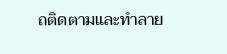ถติดตามและทำลาย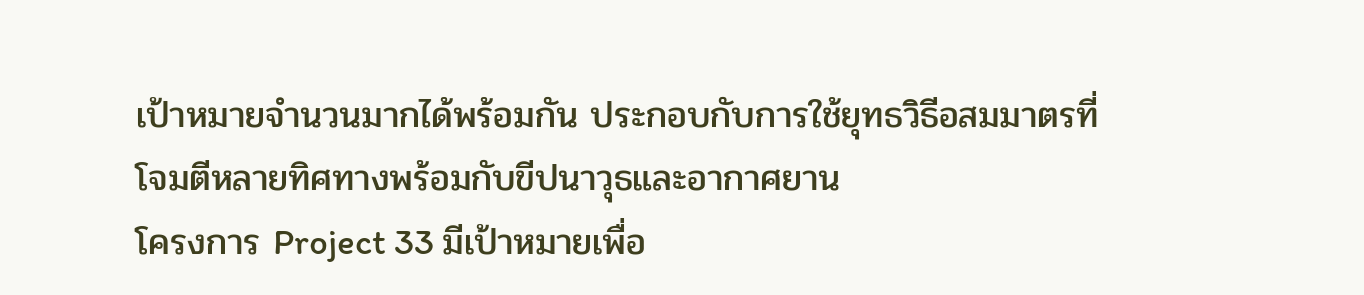เป้าหมายจำนวนมากได้พร้อมกัน ประกอบกับการใช้ยุทธวิธีอสมมาตรที่โจมตีหลายทิศทางพร้อมกับขีปนาวุธและอากาศยาน
โครงการ Project 33 มีเป้าหมายเพื่อ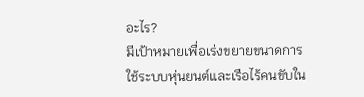อะไร?
มีเป้าหมายเพื่อเร่งขยายขนาดการใช้ระบบหุ่นยนต์และเรือไร้คนขับใน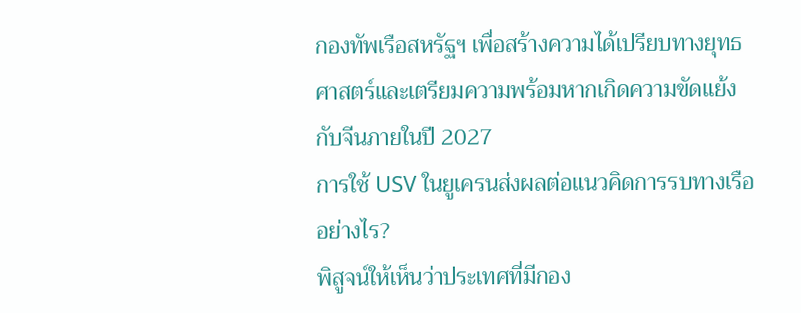กองทัพเรือสหรัฐฯ เพื่อสร้างความได้เปรียบทางยุทธศาสตร์และเตรียมความพร้อมหากเกิดความขัดแย้งกับจีนภายในปี 2027
การใช้ USV ในยูเครนส่งผลต่อแนวคิดการรบทางเรืออย่างไร?
พิสูจน์ให้เห็นว่าประเทศที่มีกอง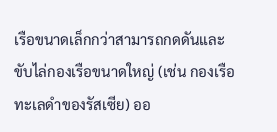เรือขนาดเล็กกว่าสามารถกดดันและขับไล่กองเรือขนาดใหญ่ (เช่น กองเรือทะเลดำของรัสเซีย) ออ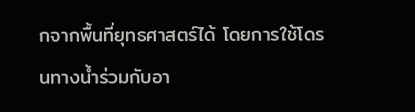กจากพื้นที่ยุทธศาสตร์ได้ โดยการใช้โดรนทางน้ำร่วมกับอา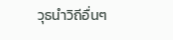วุธนำวิถีอื่นๆ